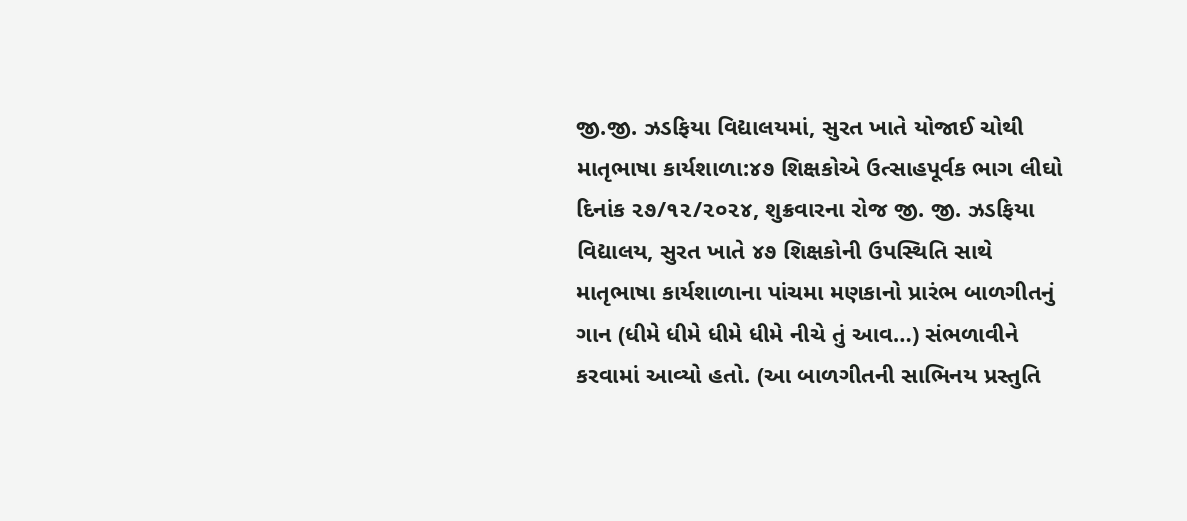જી.જી. ઝડફિયા વિદ્યાલયમાં, સુરત ખાતે યોજાઈ ચોથી માતૃભાષા કાર્યશાળા:૪૭ શિક્ષકોએ ઉત્સાહપૂર્વક ભાગ લીઘો
દિનાંક ૨૭/૧૨/૨૦૨૪, શુક્રવારના રોજ જી. જી. ઝડફિયા વિદ્યાલય, સુરત ખાતે ૪૭ શિક્ષકોની ઉપસ્થિતિ સાથે માતૃભાષા કાર્યશાળાના પાંચમા મણકાનો પ્રારંભ બાળગીતનું ગાન (ધીમે ધીમે ધીમે ધીમે નીચે તું આવ…) સંભળાવીને કરવામાં આવ્યો હતો. (આ બાળગીતની સાભિનય પ્રસ્તુતિ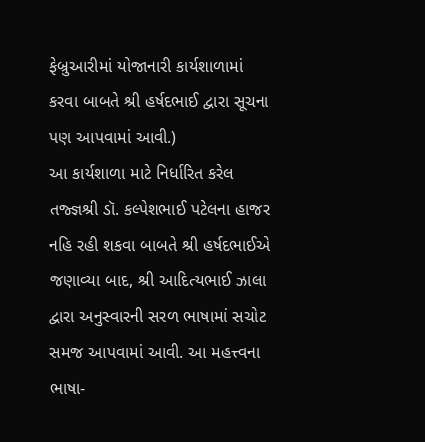ફેબ્રુઆરીમાં યોજાનારી કાર્યશાળામાં કરવા બાબતે શ્રી હર્ષદભાઈ દ્વારા સૂચના પણ આપવામાં આવી.)
આ કાર્યશાળા માટે નિર્ધારિત કરેલ તજ્જ્ઞશ્રી ડૉ. કલ્પેશભાઈ પટેલના હાજર નહિ રહી શકવા બાબતે શ્રી હર્ષદભાઈએ જણાવ્યા બાદ, શ્રી આદિત્યભાઈ ઝાલા દ્વારા અનુસ્વારની સરળ ભાષામાં સચોટ સમજ આપવામાં આવી. આ મહત્ત્વના ભાષા-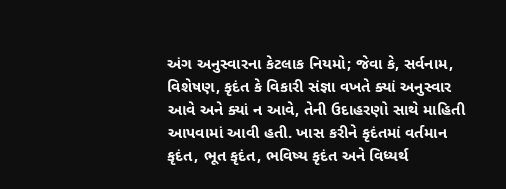અંગ અનુસ્વારના કેટલાક નિયમો; જેવા કે, સર્વનામ, વિશેષણ, કૃદંત કે વિકારી સંજ્ઞા વખતે ક્યાં અનુસ્વાર આવે અને ક્યાં ન આવે, તેની ઉદાહરણો સાથે માહિતી આપવામાં આવી હતી. ખાસ કરીને કૃદંતમાં વર્તમાન કૃદંત, ભૂત કૃદંત, ભવિષ્ય કૃદંત અને વિધ્યર્થ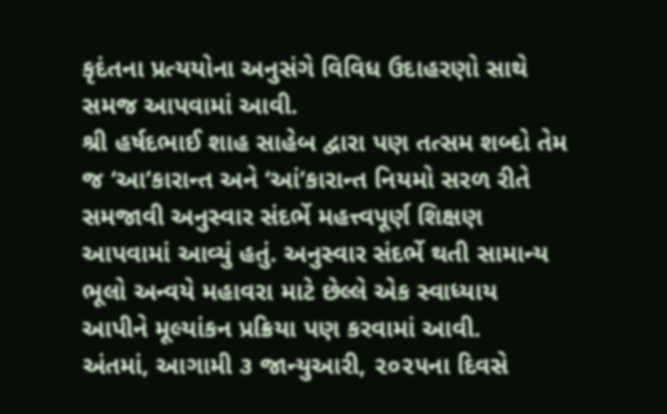કૃદંતના પ્રત્યયોના અનુસંગે વિવિધ ઉદાહરણો સાથે સમજ આપવામાં આવી.
શ્રી હર્ષદભાઈ શાહ સાહેબ દ્વારા પણ તત્સમ શબ્દો તેમ જ ‘આ’કારાન્ત અને ‘આં’કારાન્ત નિયમો સરળ રીતે સમજાવી અનુસ્વાર સંદર્ભે મહત્ત્વપૂર્ણ શિક્ષણ આપવામાં આવ્યું હતું. અનુસ્વાર સંદર્ભે થતી સામાન્ય ભૂલો અન્વયે મહાવરા માટે છેલ્લે એક સ્વાધ્યાય આપીને મૂલ્યાંકન પ્રક્રિયા પણ કરવામાં આવી.
અંતમાં, આગામી ૩ જાન્યુઆરી, ૨૦૨૫ના દિવસે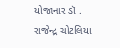યોજાનાર ડૉ . રાજેન્દ્ર ચોટલિયા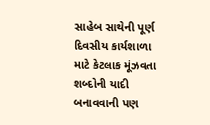સાહેબ સાથેની પૂર્ણ દિવસીય કાર્યશાળા માટે કેટલાક મૂંઝવતા શબ્દોની યાદી બનાવવાની પણ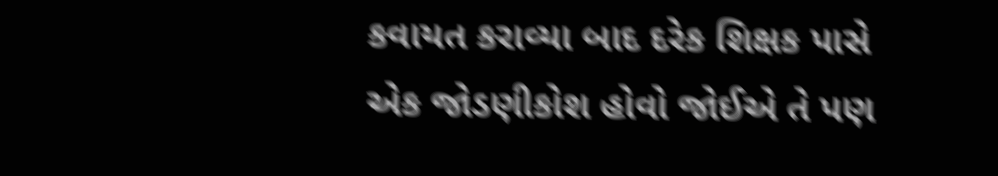કવાયત કરાવ્યા બાદ દરેક શિક્ષક પાસે એક જોડણીકોશ હોવો જોઈએ તે પણ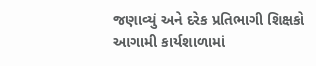જણાવ્યું અને દરેક પ્રતિભાગી શિક્ષકો આગામી કાર્યશાળામાં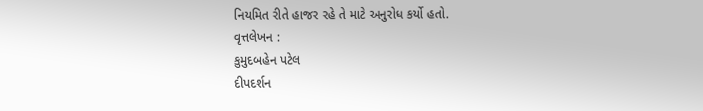નિયમિત રીતે હાજર રહે તે માટે અનુરોધ કર્યો હતો.
વૃત્તલેખન :
કુમુદબહેન પટેલ
દીપદર્શન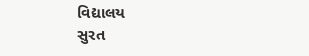વિદ્યાલય
સુરત